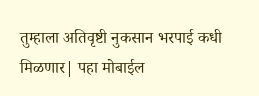तुम्हाला अतिवृष्टी नुकसान भरपाई कधी मिळणार| पहा मोबाईल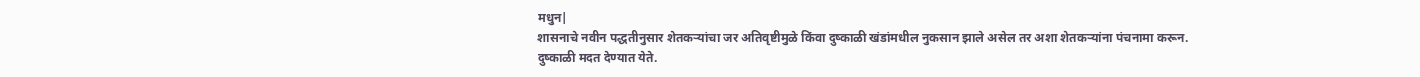मधुन|
शासनाचे नवीन पद्धतीनुसार शेतकऱ्यांचा जर अतिवृष्टीमुळे किंवा दुष्काळी खंडांमधील नुकसान झाले असेल तर अशा शेतकऱ्यांना पंचनामा करून.
दुष्काळी मदत देण्यात येते.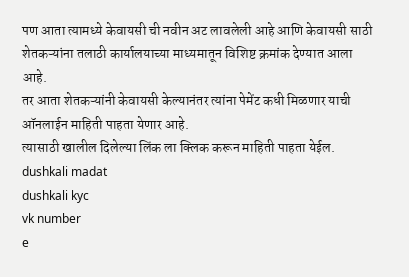पण आता त्यामध्ये केवायसी ची नवीन अट लावलेली आहे आणि केवायसी साठी शेतकऱ्यांना तलाठी कार्यालयाच्या माध्यमातून विशिष्ट क्रमांक देण्यात आला आहे.
तर आता शेतकऱ्यांनी केवायसी केल्यानंतर त्यांना पेमेंट कधी मिळणार याची ऑनलाईन माहिती पाहता येणार आहे.
त्यासाठी खालील दिलेल्या लिंक ला क्लिक करून माहिती पाहता येईल.
dushkali madat
dushkali kyc
vk number
e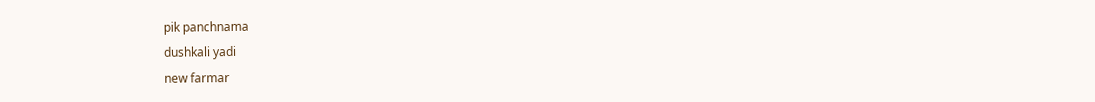pik panchnama
dushkali yadi
new farmar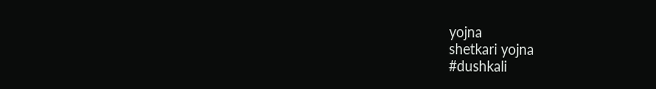yojna
shetkari yojna
#dushkali